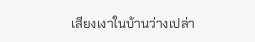เสียงเงาในบ้านว่างเปล่า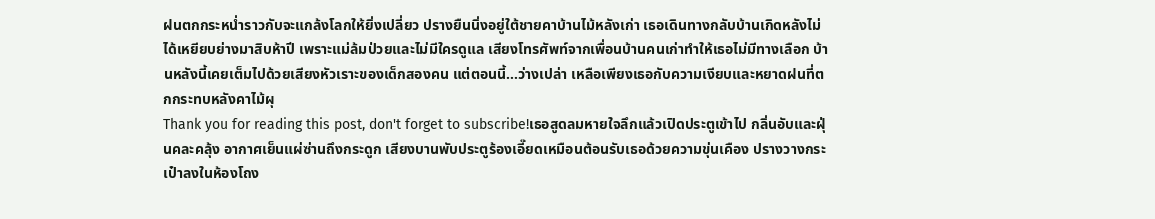ฝนตกกระหน่ำราวกับจะแกล้งโลกให้ยิ่งเปลี่ยว ปรางยืนนิ่งอยู่ใต้ชายคาบ้านไม้หลังเก่า เธอเดินทางกลับบ้านเกิดหลังไม่ได้เหยียบย่างมาสิบห้าปี เพราะแม่ล้มป่วยและไม่มีใครดูแล เสียงโทรศัพท์จากเพื่อนบ้านคนเก่าทำให้เธอไม่มีทางเลือก บ้านหลังนี้เคยเต็มไปด้วยเสียงหัวเราะของเด็กสองคน แต่ตอนนี้…ว่างเปล่า เหลือเพียงเธอกับความเงียบและหยาดฝนที่ตกกระทบหลังคาไม้ผุ
Thank you for reading this post, don't forget to subscribe!เธอสูดลมหายใจลึกแล้วเปิดประตูเข้าไป กลิ่นอับและฝุ่นคละคลุ้ง อากาศเย็นแผ่ซ่านถึงกระดูก เสียงบานพับประตูร้องเอี๊ยดเหมือนต้อนรับเธอด้วยความขุ่นเคือง ปรางวางกระเป๋าลงในห้องโถง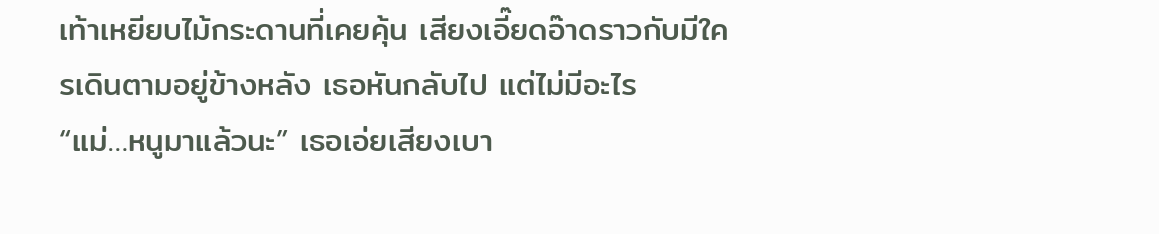เท้าเหยียบไม้กระดานที่เคยคุ้น เสียงเอี๊ยดอ๊าดราวกับมีใครเดินตามอยู่ข้างหลัง เธอหันกลับไป แต่ไม่มีอะไร
“แม่…หนูมาแล้วนะ” เธอเอ่ยเสียงเบา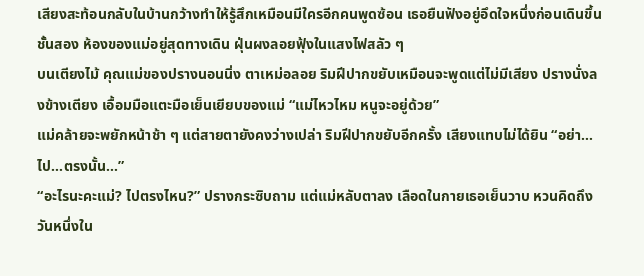เสียงสะท้อนกลับในบ้านกว้างทำให้รู้สึกเหมือนมีใครอีกคนพูดซ้อน เธอยืนฟังอยู่อึดใจหนึ่งก่อนเดินขึ้นชั้นสอง ห้องของแม่อยู่สุดทางเดิน ฝุ่นผงลอยฟุ้งในแสงไฟสลัว ๆ
บนเตียงไม้ คุณแม่ของปรางนอนนิ่ง ตาเหม่อลอย ริมฝีปากขยับเหมือนจะพูดแต่ไม่มีเสียง ปรางนั่งลงข้างเตียง เอื้อมมือแตะมือเย็นเยียบของแม่ “แม่ไหวไหม หนูจะอยู่ด้วย”
แม่คล้ายจะพยักหน้าช้า ๆ แต่สายตายังคงว่างเปล่า ริมฝีปากขยับอีกครั้ง เสียงแทบไม่ได้ยิน “อย่า…ไป…ตรงนั้น…”
“อะไรนะคะแม่? ไปตรงไหน?” ปรางกระซิบถาม แต่แม่หลับตาลง เลือดในกายเธอเย็นวาบ หวนคิดถึงวันหนึ่งใน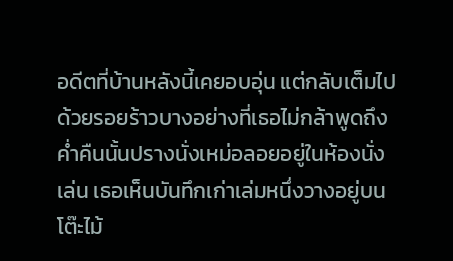อดีตที่บ้านหลังนี้เคยอบอุ่น แต่กลับเต็มไปด้วยรอยร้าวบางอย่างที่เธอไม่กล้าพูดถึง
ค่ำคืนนั้นปรางนั่งเหม่อลอยอยู่ในห้องนั่งเล่น เธอเห็นบันทึกเก่าเล่มหนึ่งวางอยู่บนโต๊ะไม้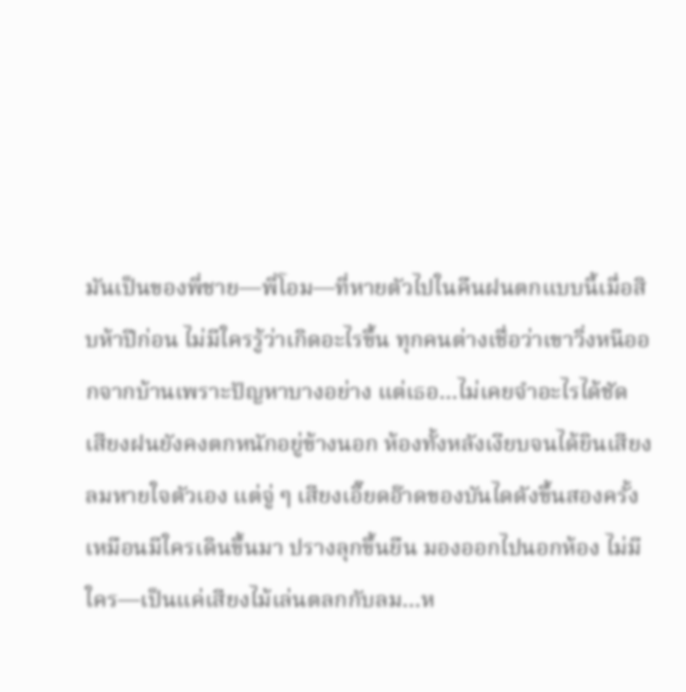มันเป็นของพี่ชาย—พี่โอม—ที่หายตัวไปในคืนฝนตกแบบนี้เมื่อสิบห้าปีก่อน ไม่มีใครรู้ว่าเกิดอะไรขึ้น ทุกคนต่างเชื่อว่าเขาวิ่งหนีออกจากบ้านเพราะปัญหาบางอย่าง แต่เธอ…ไม่เคยจำอะไรได้ชัด
เสียงฝนยังคงตกหนักอยู่ข้างนอก ห้องทั้งหลังเงียบจนได้ยินเสียงลมหายใจตัวเอง แต่จู่ ๆ เสียงเอี๊ยดอ๊าดของบันไดดังขึ้นสองครั้งเหมือนมีใครเดินขึ้นมา ปรางลุกขึ้นยืน มองออกไปนอกห้อง ไม่มีใคร—เป็นแค่เสียงไม้เล่นตลกกับลม…ห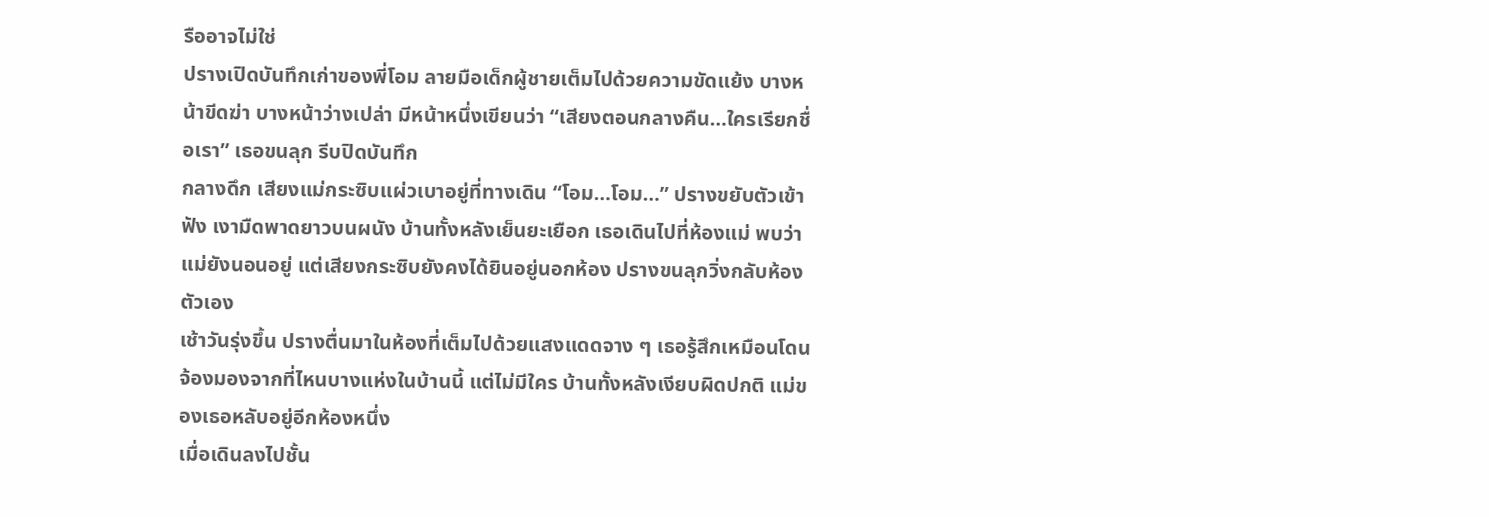รืออาจไม่ใช่
ปรางเปิดบันทึกเก่าของพี่โอม ลายมือเด็กผู้ชายเต็มไปด้วยความขัดแย้ง บางหน้าขีดฆ่า บางหน้าว่างเปล่า มีหน้าหนึ่งเขียนว่า “เสียงตอนกลางคืน…ใครเรียกชื่อเรา” เธอขนลุก รีบปิดบันทึก
กลางดึก เสียงแม่กระซิบแผ่วเบาอยู่ที่ทางเดิน “โอม…โอม…” ปรางขยับตัวเข้าฟัง เงามืดพาดยาวบนผนัง บ้านทั้งหลังเย็นยะเยือก เธอเดินไปที่ห้องแม่ พบว่าแม่ยังนอนอยู่ แต่เสียงกระซิบยังคงได้ยินอยู่นอกห้อง ปรางขนลุกวิ่งกลับห้องตัวเอง
เช้าวันรุ่งขึ้น ปรางตื่นมาในห้องที่เต็มไปด้วยแสงแดดจาง ๆ เธอรู้สึกเหมือนโดนจ้องมองจากที่ไหนบางแห่งในบ้านนี้ แต่ไม่มีใคร บ้านทั้งหลังเงียบผิดปกติ แม่ของเธอหลับอยู่อีกห้องหนึ่ง
เมื่อเดินลงไปชั้น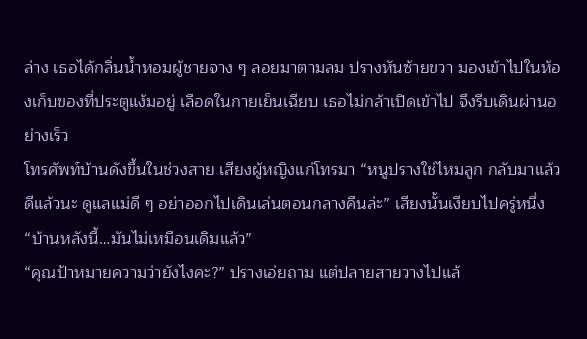ล่าง เธอได้กลิ่นน้ำหอมผู้ชายจาง ๆ ลอยมาตามลม ปรางหันซ้ายขวา มองเข้าไปในห้องเก็บของที่ประตูแง้มอยู่ เลือดในกายเย็นเฉียบ เธอไม่กล้าเปิดเข้าไป จึงรีบเดินผ่านอย่างเร็ว
โทรศัพท์บ้านดังขึ้นในช่วงสาย เสียงผู้หญิงแก่โทรมา “หนูปรางใช่ไหมลูก กลับมาแล้วดีแล้วนะ ดูแลแม่ดี ๆ อย่าออกไปเดินเล่นตอนกลางคืนล่ะ” เสียงนั้นเงียบไปครู่หนึ่ง “บ้านหลังนี้…มันไม่เหมือนเดิมแล้ว”
“คุณป้าหมายความว่ายังไงคะ?” ปรางเอ่ยถาม แต่ปลายสายวางไปแล้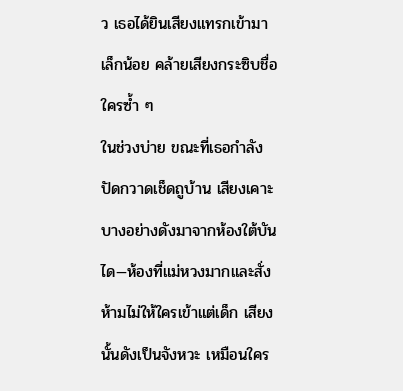ว เธอได้ยินเสียงแทรกเข้ามาเล็กน้อย คล้ายเสียงกระซิบชื่อใครซ้ำ ๆ
ในช่วงบ่าย ขณะที่เธอกำลังปัดกวาดเช็ดถูบ้าน เสียงเคาะบางอย่างดังมาจากห้องใต้บันได—ห้องที่แม่หวงมากและสั่งห้ามไม่ให้ใครเข้าแต่เด็ก เสียงนั้นดังเป็นจังหวะ เหมือนใคร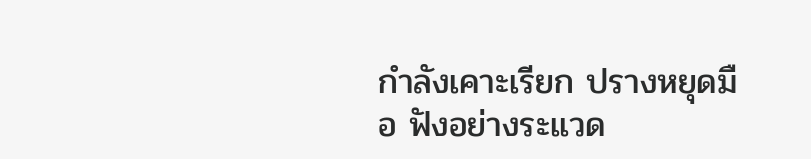กำลังเคาะเรียก ปรางหยุดมือ ฟังอย่างระแวด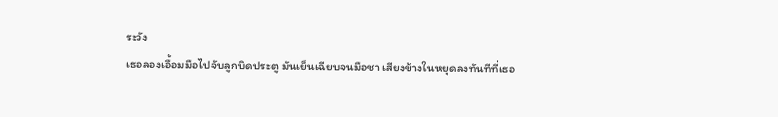ระวัง
เธอลองเอื้อมมือไปจับลูกบิดประตู มันเย็นเฉียบจนมือชา เสียงข้างในหยุดลงทันทีที่เธอ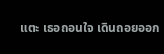แตะ เธอถอนใจ เดินถอยออก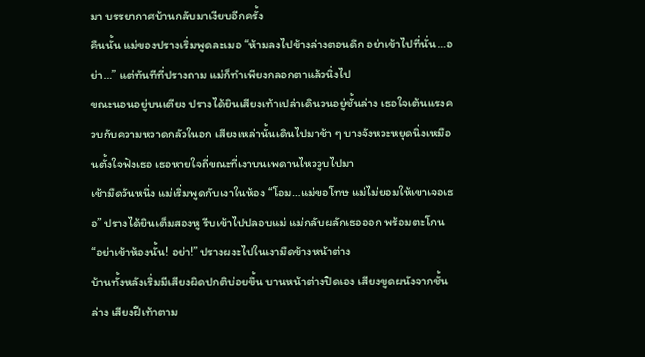มา บรรยากาศบ้านกลับมาเงียบอีกครั้ง
คืนนั้น แม่ของปรางเริ่มพูดละเมอ “ห้ามลงไปข้างล่างตอนดึก อย่าเข้าไปที่นั่น…อย่า…” แต่ทันทีที่ปรางถาม แม่ก็ทำเพียงกลอกตาแล้วนิ่งไป
ขณะนอนอยู่บนเตียง ปรางได้ยินเสียงเท้าเปล่าเดินวนอยู่ชั้นล่าง เธอใจเต้นแรงควบกับความหวาดกลัวในอก เสียงเหล่านั้นเดินไปมาช้า ๆ บางจังหวะหยุดนิ่งเหมือนตั้งใจฟังเธอ เธอหายใจถี่ขณะที่เงาบนเพดานไหววูบไปมา
เช้ามืดวันหนึ่ง แม่เริ่มพูดกับเงาในห้อง “โอม…แม่ขอโทษ แม่ไม่ยอมให้เขาเจอเธอ” ปรางได้ยินเต็มสองหู รีบเข้าไปปลอบแม่ แม่กลับผลักเธอออก พร้อมตะโกน “อย่าเข้าห้องนั้น! อย่า!” ปรางผงะไปในเงามืดข้างหน้าต่าง
บ้านทั้งหลังเริ่มมีเสียงผิดปกติบ่อยขึ้น บานหน้าต่างปิดเอง เสียงขูดผนังจากชั้นล่าง เสียงฝีเท้าตาม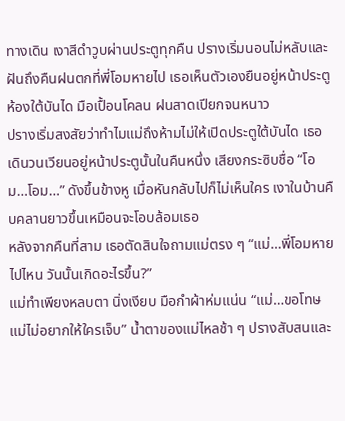ทางเดิน เงาสีดำวูบผ่านประตูทุกคืน ปรางเริ่มนอนไม่หลับและฝันถึงคืนฝนตกที่พี่โอมหายไป เธอเห็นตัวเองยืนอยู่หน้าประตูห้องใต้บันได มือเปื้อนโคลน ฝนสาดเปียกจนหนาว
ปรางเริ่มสงสัยว่าทำไมแม่ถึงห้ามไม่ให้เปิดประตูใต้บันได เธอเดินวนเวียนอยู่หน้าประตูนั้นในคืนหนึ่ง เสียงกระซิบชื่อ “โอม…โอม…” ดังขึ้นข้างหู เมื่อหันกลับไปก็ไม่เห็นใคร เงาในบ้านคืบคลานยาวขึ้นเหมือนจะโอบล้อมเธอ
หลังจากคืนที่สาม เธอตัดสินใจถามแม่ตรง ๆ “แม่…พี่โอมหายไปไหน วันนั้นเกิดอะไรขึ้น?”
แม่ทำเพียงหลบตา นิ่งเงียบ มือกำผ้าห่มแน่น “แม่…ขอโทษ แม่ไม่อยากให้ใครเจ็บ” น้ำตาของแม่ไหลช้า ๆ ปรางสับสนและ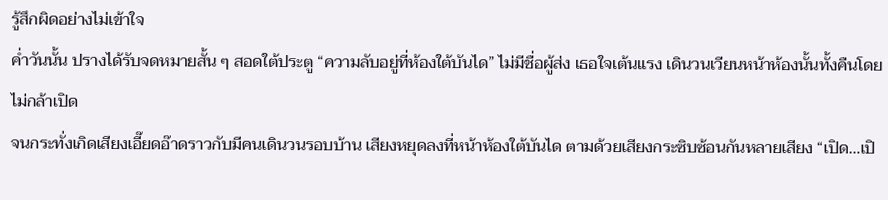รู้สึกผิดอย่างไม่เข้าใจ
ค่ำวันนั้น ปรางได้รับจดหมายสั้น ๆ สอดใต้ประตู “ความลับอยู่ที่ห้องใต้บันได” ไม่มีชื่อผู้ส่ง เธอใจเต้นแรง เดินวนเวียนหน้าห้องนั้นทั้งคืนโดยไม่กล้าเปิด
จนกระทั่งเกิดเสียงเอี๊ยดอ๊าดราวกับมีคนเดินวนรอบบ้าน เสียงหยุดลงที่หน้าห้องใต้บันได ตามด้วยเสียงกระซิบซ้อนกันหลายเสียง “เปิด…เปิ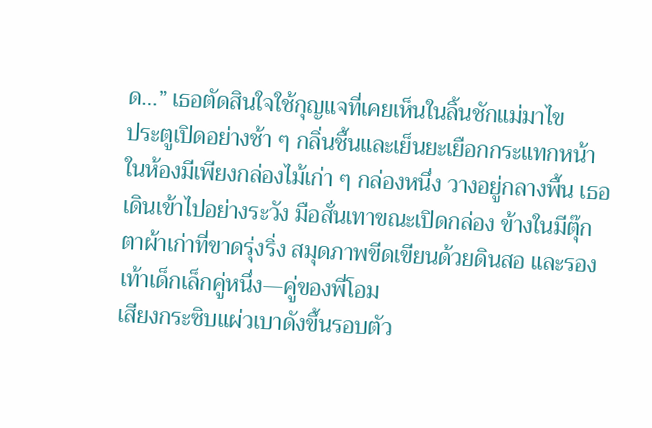ด…” เธอตัดสินใจใช้กุญแจที่เคยเห็นในลิ้นชักแม่มาไข
ประตูเปิดอย่างช้า ๆ กลิ่นชื้นและเย็นยะเยือกกระแทกหน้า ในห้องมีเพียงกล่องไม้เก่า ๆ กล่องหนึ่ง วางอยู่กลางพื้น เธอเดินเข้าไปอย่างระวัง มือสั่นเทาขณะเปิดกล่อง ข้างในมีตุ๊กตาผ้าเก่าที่ขาดรุ่งริ่ง สมุดภาพขีดเขียนด้วยดินสอ และรองเท้าเด็กเล็กคู่หนึ่ง—คู่ของพี่โอม
เสียงกระซิบแผ่วเบาดังขึ้นรอบตัว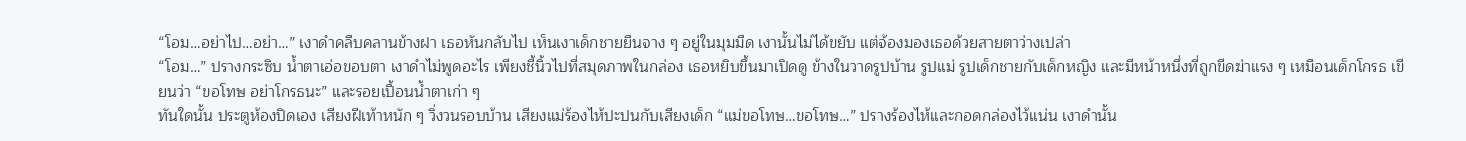“โอม…อย่าไป…อย่า…” เงาดำคลืบคลานข้างฝา เธอหันกลับไป เห็นเงาเด็กชายยืนจาง ๆ อยู่ในมุมมืด เงานั้นไม่ได้ขยับ แต่จ้องมองเธอด้วยสายตาว่างเปล่า
“โอม…” ปรางกระซิบ น้ำตาเอ่อขอบตา เงาดำไม่พูดอะไร เพียงชี้นิ้วไปที่สมุดภาพในกล่อง เธอหยิบขึ้นมาเปิดดู ข้างในวาดรูปบ้าน รูปแม่ รูปเด็กชายกับเด็กหญิง และมีหน้าหนึ่งที่ถูกขีดฆ่าแรง ๆ เหมือนเด็กโกรธ เขียนว่า “ขอโทษ อย่าโกรธนะ” และรอยเปื้อนน้ำตาเก่า ๆ
ทันใดนั้น ประตูห้องปิดเอง เสียงฝีเท้าหนัก ๆ วิ่งวนรอบบ้าน เสียงแม่ร้องไห้ปะปนกับเสียงเด็ก “แม่ขอโทษ…ขอโทษ…” ปรางร้องไห้และกอดกล่องไว้แน่น เงาดำนั้น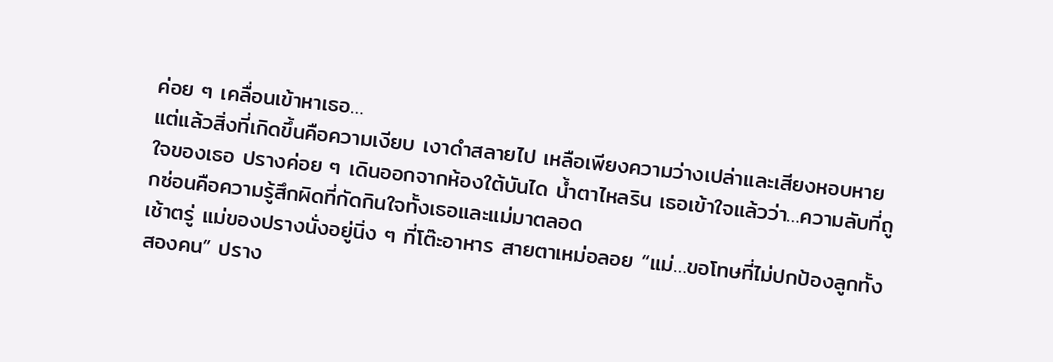ค่อย ๆ เคลื่อนเข้าหาเธอ…
แต่แล้วสิ่งที่เกิดขึ้นคือความเงียบ เงาดำสลายไป เหลือเพียงความว่างเปล่าและเสียงหอบหายใจของเธอ ปรางค่อย ๆ เดินออกจากห้องใต้บันได น้ำตาไหลริน เธอเข้าใจแล้วว่า…ความลับที่ถูกซ่อนคือความรู้สึกผิดที่กัดกินใจทั้งเธอและแม่มาตลอด
เช้าตรู่ แม่ของปรางนั่งอยู่นิ่ง ๆ ที่โต๊ะอาหาร สายตาเหม่อลอย “แม่…ขอโทษที่ไม่ปกป้องลูกทั้งสองคน” ปราง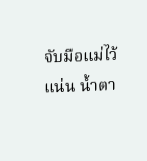จับมือแม่ไว้แน่น น้ำตา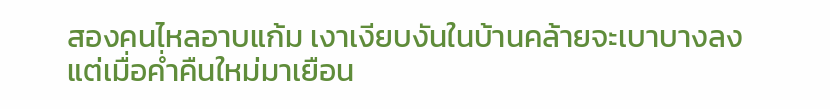สองคนไหลอาบแก้ม เงาเงียบงันในบ้านคล้ายจะเบาบางลง
แต่เมื่อค่ำคืนใหม่มาเยือน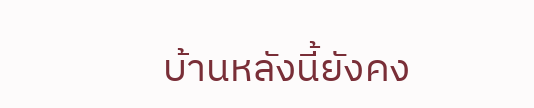บ้านหลังนี้ยังคง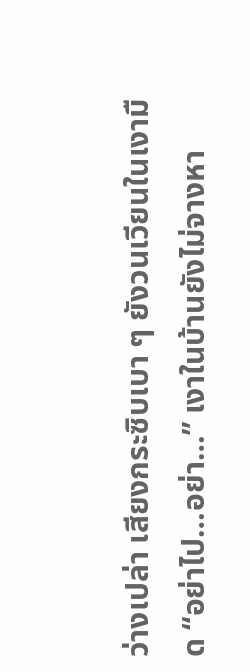ว่างเปล่า เสียงกระซิบเบา ๆ ยังวนเวียนในเงามืด “อย่าไป…อย่า…” เงาในบ้านยังไม่จางหา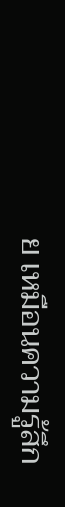ย เหมือนความรู้สึก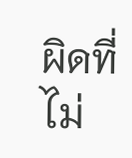ผิดที่ไม่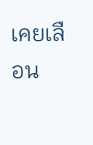เคยเลือน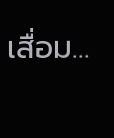เสื่อม…